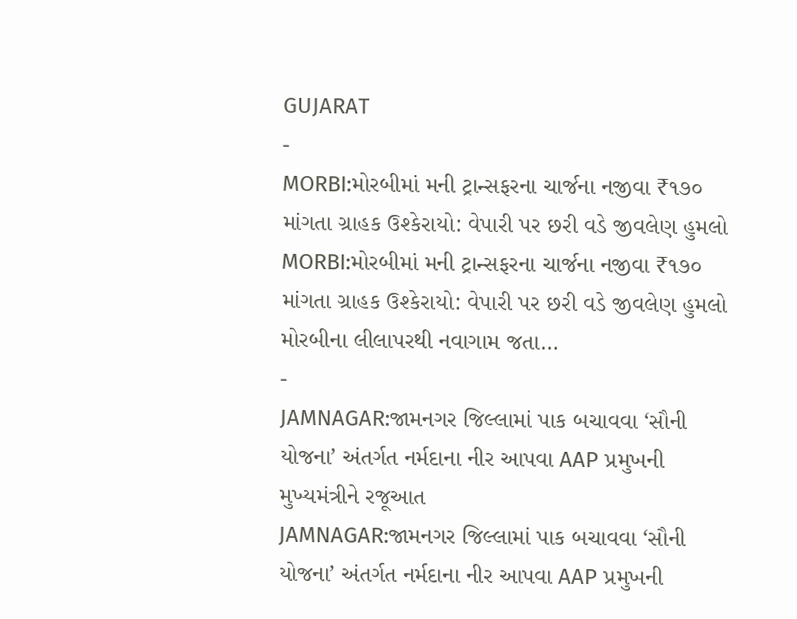GUJARAT
-
MORBI:મોરબીમાં મની ટ્રાન્સફરના ચાર્જના નજીવા ₹૧૭૦ માંગતા ગ્રાહક ઉશ્કેરાયો: વેપારી પર છરી વડે જીવલેણ હુમલો
MORBI:મોરબીમાં મની ટ્રાન્સફરના ચાર્જના નજીવા ₹૧૭૦ માંગતા ગ્રાહક ઉશ્કેરાયો: વેપારી પર છરી વડે જીવલેણ હુમલો મોરબીના લીલાપરથી નવાગામ જતા…
-
JAMNAGAR:જામનગર જિલ્લામાં પાક બચાવવા ‘સૌની યોજના’ અંતર્ગત નર્મદાના નીર આપવા AAP પ્રમુખની મુખ્યમંત્રીને રજૂઆત
JAMNAGAR:જામનગર જિલ્લામાં પાક બચાવવા ‘સૌની યોજના’ અંતર્ગત નર્મદાના નીર આપવા AAP પ્રમુખની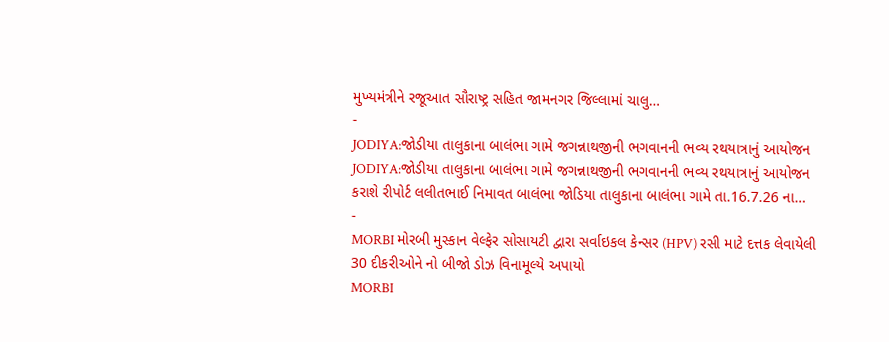મુખ્યમંત્રીને રજૂઆત સૌરાષ્ટ્ર સહિત જામનગર જિલ્લામાં ચાલુ…
-
JODIYA:જોડીયા તાલુકાના બાલંભા ગામે જગન્નાથજીની ભગવાનની ભવ્ય રથયાત્રાનું આયોજન
JODIYA:જોડીયા તાલુકાના બાલંભા ગામે જગન્નાથજીની ભગવાનની ભવ્ય રથયાત્રાનું આયોજન કરાશે રીપોર્ટ લલીતભાઈ નિમાવત બાલંભા જોડિયા તાલુકાના બાલંભા ગામે તા.16.7.26 ના…
-
MORBI મોરબી મુસ્કાન વેલ્ફેર સોસાયટી દ્વારા સર્વાઇકલ કેન્સર (HPV) રસી માટે દત્તક લેવાયેલી 30 દીકરીઓને નો બીજો ડોઝ વિનામૂલ્યે અપાયો
MORBI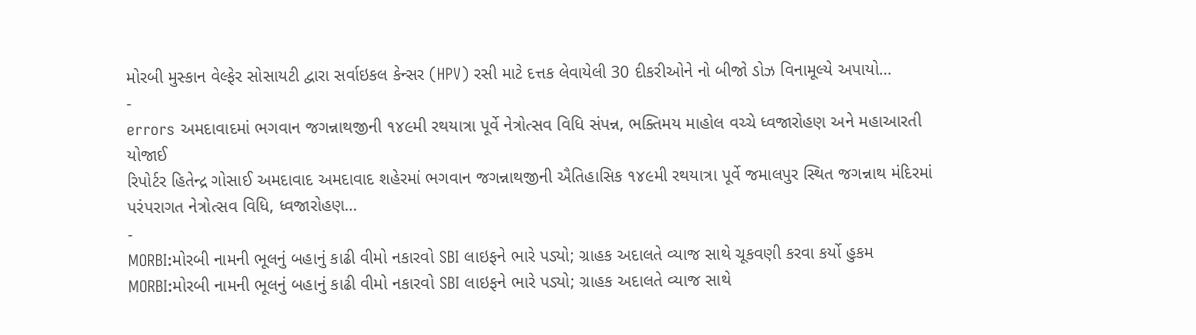મોરબી મુસ્કાન વેલ્ફેર સોસાયટી દ્વારા સર્વાઇકલ કેન્સર (HPV) રસી માટે દત્તક લેવાયેલી 30 દીકરીઓને નો બીજો ડોઝ વિનામૂલ્યે અપાયો…
-
errors અમદાવાદમાં ભગવાન જગન્નાથજીની ૧૪૯મી રથયાત્રા પૂર્વે નેત્રોત્સવ વિધિ સંપન્ન, ભક્તિમય માહોલ વચ્ચે ધ્વજારોહણ અને મહાઆરતી યોજાઈ
રિપોર્ટર હિતેન્દ્ર ગોસાઈ અમદાવાદ અમદાવાદ શહેરમાં ભગવાન જગન્નાથજીની ઐતિહાસિક ૧૪૯મી રથયાત્રા પૂર્વે જમાલપુર સ્થિત જગન્નાથ મંદિરમાં પરંપરાગત નેત્રોત્સવ વિધિ, ધ્વજારોહણ…
-
MORBI:મોરબી નામની ભૂલનું બહાનું કાઢી વીમો નકારવો SBI લાઇફને ભારે પડ્યો; ગ્રાહક અદાલતે વ્યાજ સાથે ચૂકવણી કરવા કર્યો હુકમ
MORBI:મોરબી નામની ભૂલનું બહાનું કાઢી વીમો નકારવો SBI લાઇફને ભારે પડ્યો; ગ્રાહક અદાલતે વ્યાજ સાથે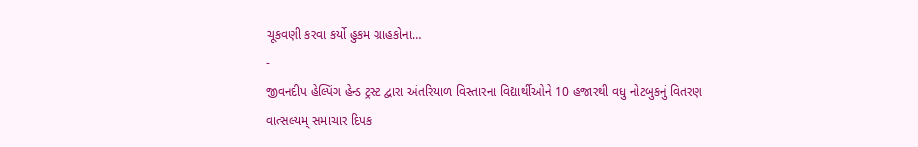ચૂકવણી કરવા કર્યો હુકમ ગ્રાહકોના…
-
જીવનદીપ હેલ્પિંગ હેન્ડ ટ્રસ્ટ દ્વારા અંતરિયાળ વિસ્તારના વિદ્યાર્થીઓને 10 હજારથી વધુ નોટબુકનું વિતરણ
વાત્સલ્યમ્ સમાચાર દિપક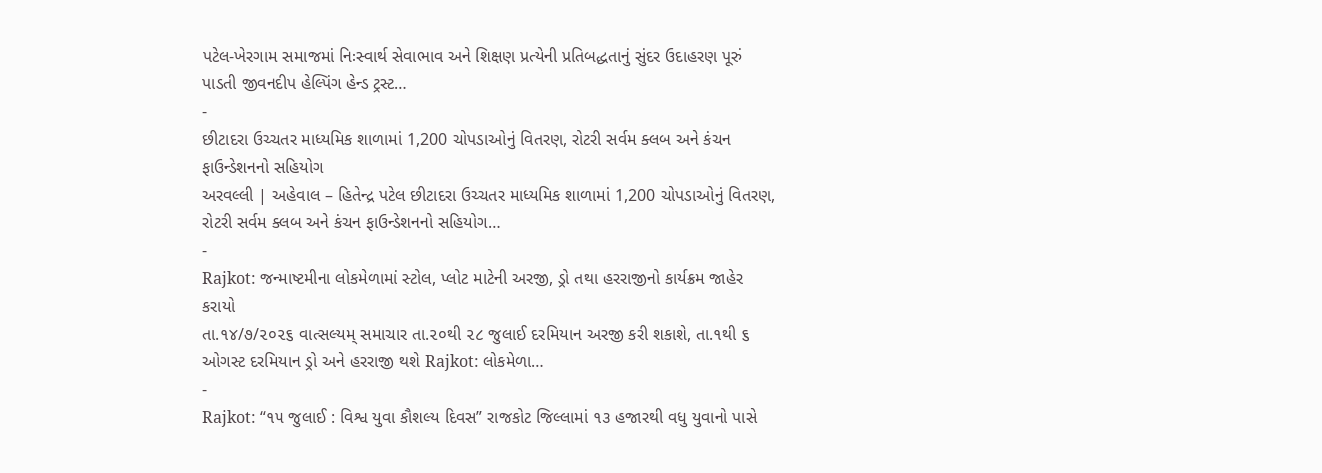પટેલ-ખેરગામ સમાજમાં નિઃસ્વાર્થ સેવાભાવ અને શિક્ષણ પ્રત્યેની પ્રતિબદ્ધતાનું સુંદર ઉદાહરણ પૂરું પાડતી જીવનદીપ હેલ્પિંગ હેન્ડ ટ્રસ્ટ…
-
છીટાદરા ઉચ્ચતર માધ્યમિક શાળામાં 1,200 ચોપડાઓનું વિતરણ, રોટરી સર્વમ ક્લબ અને કંચન ફાઉન્ડેશનનો સહિયોગ
અરવલ્લી | અહેવાલ – હિતેન્દ્ર પટેલ છીટાદરા ઉચ્ચતર માધ્યમિક શાળામાં 1,200 ચોપડાઓનું વિતરણ, રોટરી સર્વમ ક્લબ અને કંચન ફાઉન્ડેશનનો સહિયોગ…
-
Rajkot: જન્માષ્ટમીના લોકમેળામાં સ્ટોલ, પ્લોટ માટેની અરજી, ડ્રો તથા હરરાજીનો કાર્યક્રમ જાહેર કરાયો
તા.૧૪/૭/૨૦૨૬ વાત્સલ્યમ્ સમાચાર તા.૨૦થી ૨૮ જુલાઈ દરમિયાન અરજી કરી શકાશે, તા.૧થી ૬ ઓગસ્ટ દરમિયાન ડ્રો અને હરરાજી થશે Rajkot: લોકમેળા…
-
Rajkot: “૧૫ જુલાઈ : વિશ્વ યુવા કૌશલ્ય દિવસ” રાજકોટ જિલ્લામાં ૧૩ હજારથી વધુ યુવાનો પાસે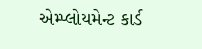એમ્પ્લોયમેન્ટ કાર્ડ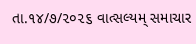તા.૧૪/૭/૨૦૨૬ વાત્સલ્યમ્ સમાચાર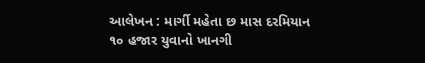આલેખન : માર્ગી મહેતા છ માસ દરમિયાન ૧૦ હજાર યુવાનો ખાનગી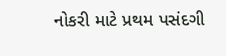નોકરી માટે પ્રથમ પસંદગી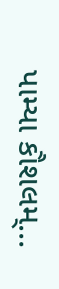પામ્યા કૌશલમ્…